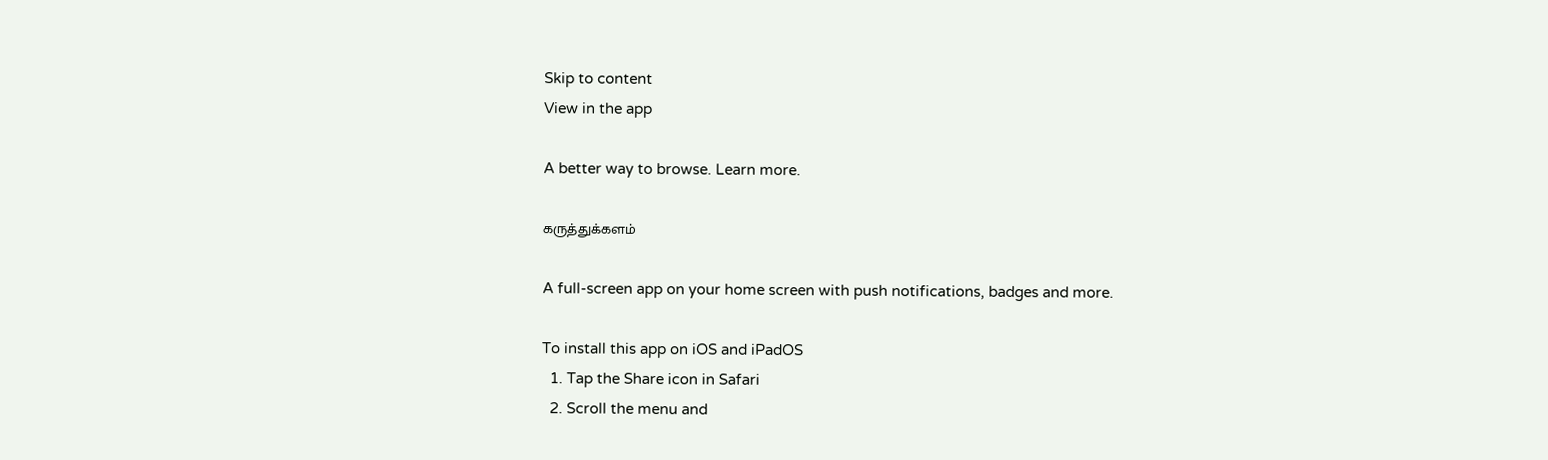Skip to content
View in the app

A better way to browse. Learn more.

கருத்துக்களம்

A full-screen app on your home screen with push notifications, badges and more.

To install this app on iOS and iPadOS
  1. Tap the Share icon in Safari
  2. Scroll the menu and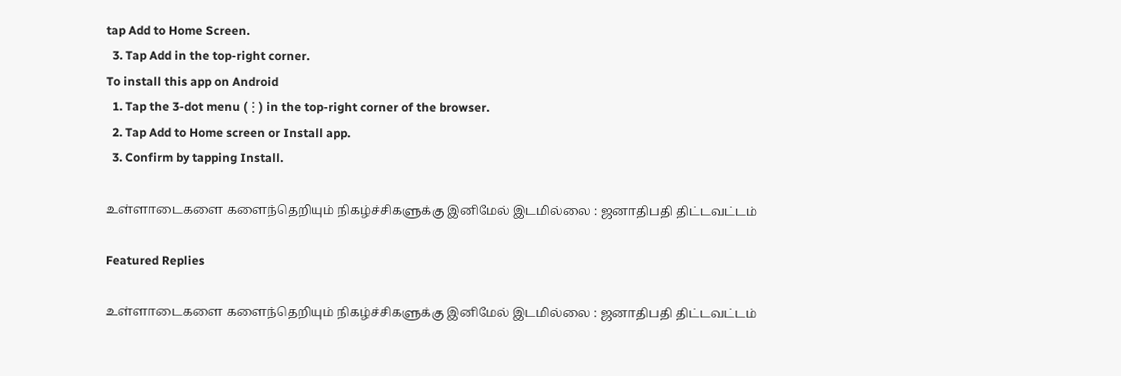tap Add to Home Screen.
  3. Tap Add in the top-right corner.
To install this app on Android
  1. Tap the 3-dot menu (⋮) in the top-right corner of the browser.
  2. Tap Add to Home screen or Install app.
  3. Confirm by tapping Install.

உள்ளாடைகளை களைந்தெறியும் நிகழ்ச்சிகளுக்கு இனிமேல் இடமில்லை : ஜனாதிபதி திட்டவட்டம்

Featured Replies

உள்ளாடைகளை களைந்தெறியும் நிகழ்ச்சிகளுக்கு இனிமேல் இடமில்லை : ஜனாதிபதி திட்டவட்டம்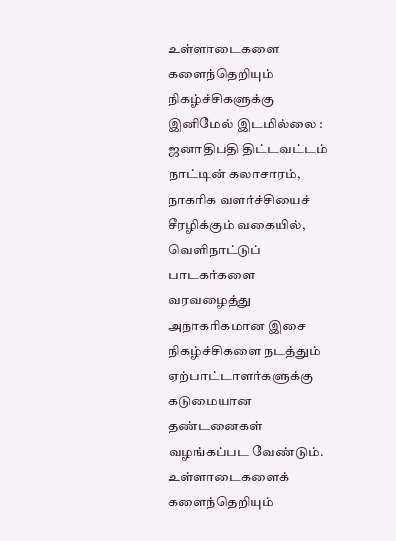உள்ளாடைகளை களைந்தெறியும் நிகழ்ச்சிகளுக்கு இனிமேல் இடமில்லை : ஜனாதிபதி திட்டவட்டம்
நாட்டின் கலாசாரம், நாகரிக வளர்ச்சியைச் சீரழிக்கும் வகையில், வெளிநாட்டுப் பாடகர்களை வரவழைத்து அநாகரிகமான இசை நிகழ்ச்சிகளை நடத்தும் ஏற்பாட்டாளர்களுக்கு கடுமையான தண்டனைகள் வழங்கப்பட வேண்டும்.
உள்ளாடைகளைக் களைந்தெறியும்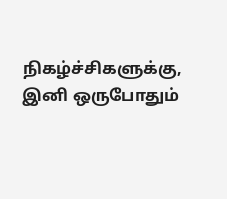நிகழ்ச்சிகளுக்கு, இனி ஒருபோதும்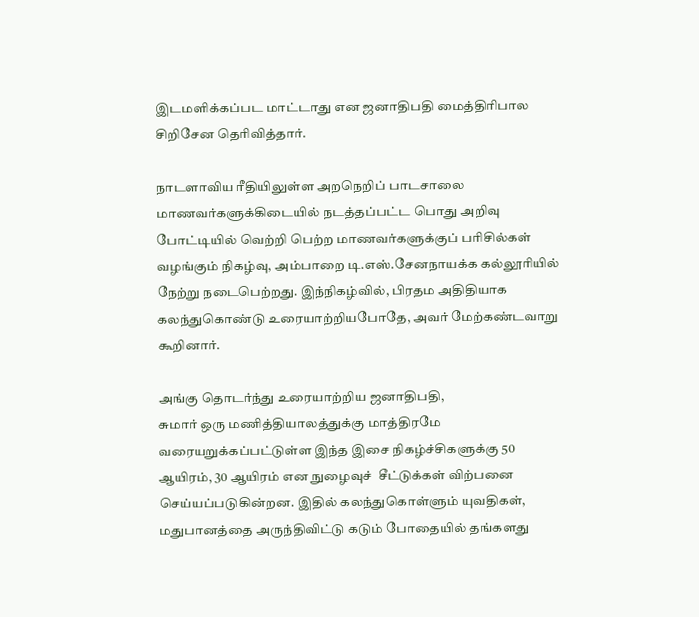இடமளிக்கப்பட மாட்டாது என ஜனாதிபதி மைத்திரிபால சிறிசேன தெரிவித்தார்.

நாடளாவிய ரீதியிலுள்ள அறநெறிப் பாடசாலை மாணவர்களுக்கிடையில் நடத்தப்பட்ட பொது அறிவு போட்டியில் வெற்றி பெற்ற மாணவர்களுக்குப் பரிசில்கள்  வழங்கும் நிகழ்வு, அம்பாறை டி.எஸ்.சேனநாயக்க கல்லூரியில் நேற்று நடைபெற்றது. இந்நிகழ்வில், பிரதம அதிதியாக கலந்துகொண்டு உரையாற்றியபோதே, அவர் மேற்கண்டவாறு கூறினார்.

அங்கு தொடர்ந்து உரையாற்றிய ஜனாதிபதி,
சுமார் ஒரு மணித்தியாலத்துக்கு மாத்திரமே வரையறுக்கப்பட்டுள்ள இந்த இசை நிகழ்ச்சிகளுக்கு 50 ஆயிரம், 30 ஆயிரம் என நுழைவுச்  சீட்டுக்கள் விற்பனை செய்யப்படுகின்றன. இதில் கலந்துகொள்ளும் யுவதிகள், மதுபானத்தை அருந்திவிட்டு கடும் போதையில் தங்களது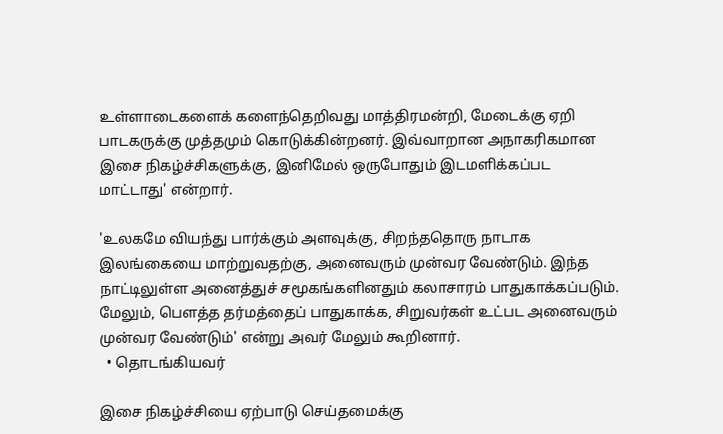உள்ளாடைகளைக் களைந்தெறிவது மாத்திரமன்றி, மேடைக்கு ஏறி பாடகருக்கு முத்தமும் கொடுக்கின்றனர். இவ்வாறான அநாகரிகமான இசை நிகழ்ச்சிகளுக்கு, இனிமேல் ஒருபோதும் இடமளிக்கப்பட மாட்டாது' என்றார்.

'உலகமே வியந்து பார்க்கும் அளவுக்கு, சிறந்ததொரு நாடாக இலங்கையை மாற்றுவதற்கு, அனைவரும் முன்வர வேண்டும். இந்த நாட்டிலுள்ள அனைத்துச் சமூகங்களினதும் கலாசாரம் பாதுகாக்கப்படும். மேலும், பௌத்த தர்மத்தைப் பாதுகாக்க, சிறுவர்கள் உட்பட அனைவரும் முன்வர வேண்டும்' என்று அவர் மேலும் கூறினார்.
  • தொடங்கியவர்

இசை நிகழ்ச்சியை ஏற்பாடு செய்தமைக்கு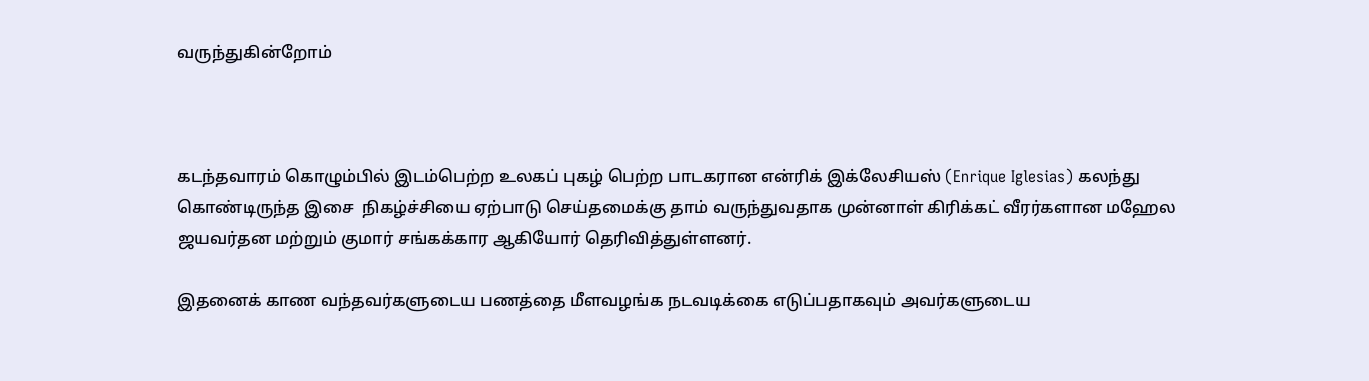வருந்துகின்றோம்



கடந்தவாரம் கொழும்பில் இடம்பெற்ற உலகப் புகழ் பெற்ற பாடகரான என்ரிக் இக்லேசியஸ் (Enrique Iglesias) கலந்து கொண்டிருந்த இசை  நிகழ்ச்சியை ஏற்பாடு செய்தமைக்கு தாம் வருந்துவதாக முன்னாள் கிரிக்கட் வீரர்களான மஹேல ஜயவர்தன மற்றும் குமார் சங்கக்கார ஆகியோர் தெரிவித்துள்ளனர்.

இதனைக் காண வந்தவர்களுடைய பணத்தை மீளவழங்க நடவடிக்கை எடுப்பதாகவும் அவர்களுடைய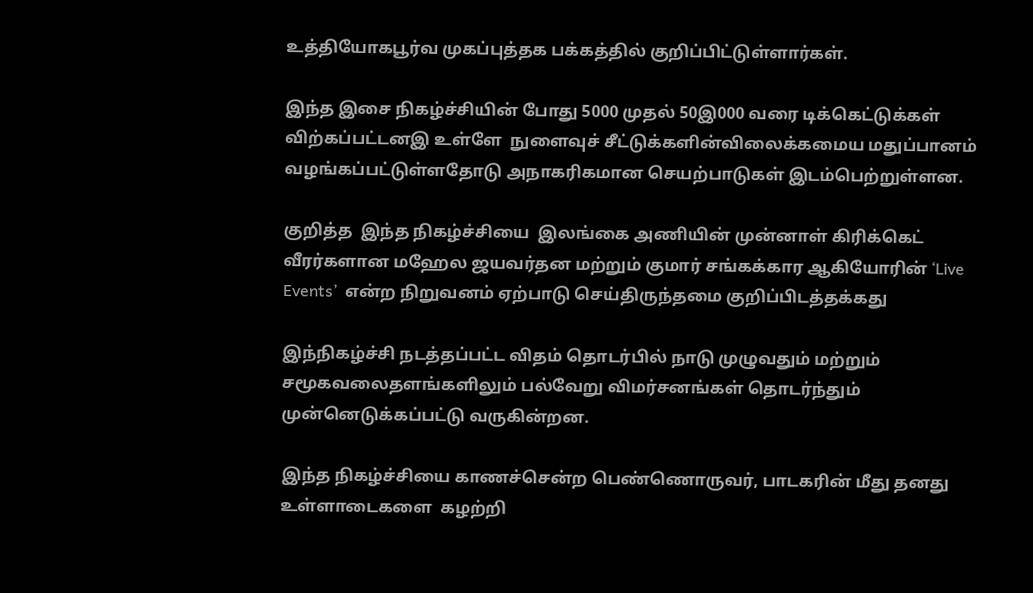உத்தியோகபூர்வ முகப்புத்தக பக்கத்தில் குறிப்பிட்டுள்ளார்கள்.

இந்த இசை நிகழ்ச்சியின் போது 5000 முதல் 50இ000 வரை டிக்கெட்டுக்கள் விற்கப்பட்டனஇ உள்ளே  நுளைவுச் சீட்டுக்களின்விலைக்கமைய மதுப்பானம் வழங்கப்பட்டுள்ளதோடு அநாகரிகமான செயற்பாடுகள் இடம்பெற்றுள்ளன.

குறித்த  இந்த நிகழ்ச்சியை  இலங்கை அணியின் முன்னாள் கிரிக்கெட் வீரர்களான மஹேல ஜயவர்தன மற்றும் குமார் சங்கக்கார ஆகியோரின் ‘Live Events’  என்ற நிறுவனம் ஏற்பாடு செய்திருந்தமை குறிப்பிடத்தக்கது

இந்நிகழ்ச்சி நடத்தப்பட்ட விதம் தொடர்பில் நாடு முழுவதும் மற்றும் சமூகவலைதளங்களிலும் பல்வேறு விமர்சனங்கள் தொடர்ந்தும் முன்னெடுக்கப்பட்டு வருகின்றன.

இந்த நிகழ்ச்சியை காணச்சென்ற பெண்ணொருவர், பாடகரின் மீது தனது உள்ளாடைகளை  கழற்றி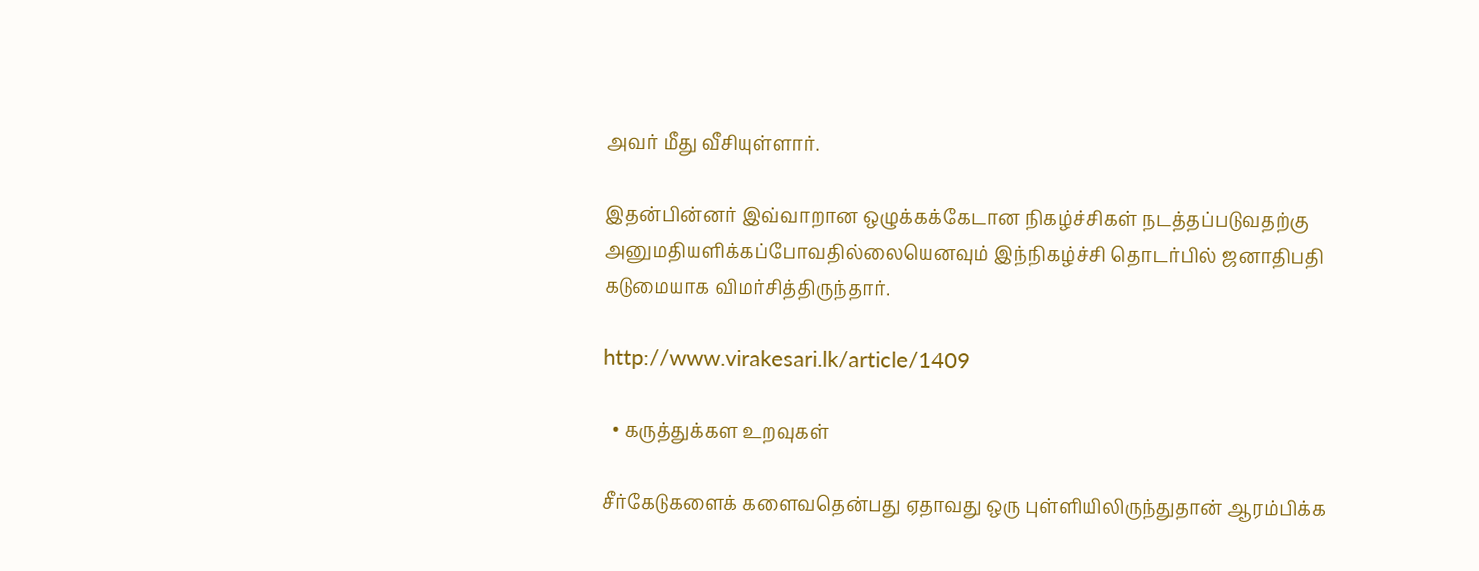அவர் மீது வீசியுள்ளார்.

இதன்பின்னர் இவ்வாறான ஒழுக்கக்கேடான நிகழ்ச்சிகள் நடத்தப்படுவதற்கு அனுமதியளிக்கப்போவதில்லையெனவும் இந்நிகழ்ச்சி தொடர்பில் ஜனாதிபதி கடுமையாக விமர்சித்திருந்தார்.

http://www.virakesari.lk/article/1409

  • கருத்துக்கள உறவுகள்

சீர்கேடுகளைக் களைவதென்பது ஏதாவது ஒரு புள்ளியிலிருந்துதான் ஆரம்பிக்க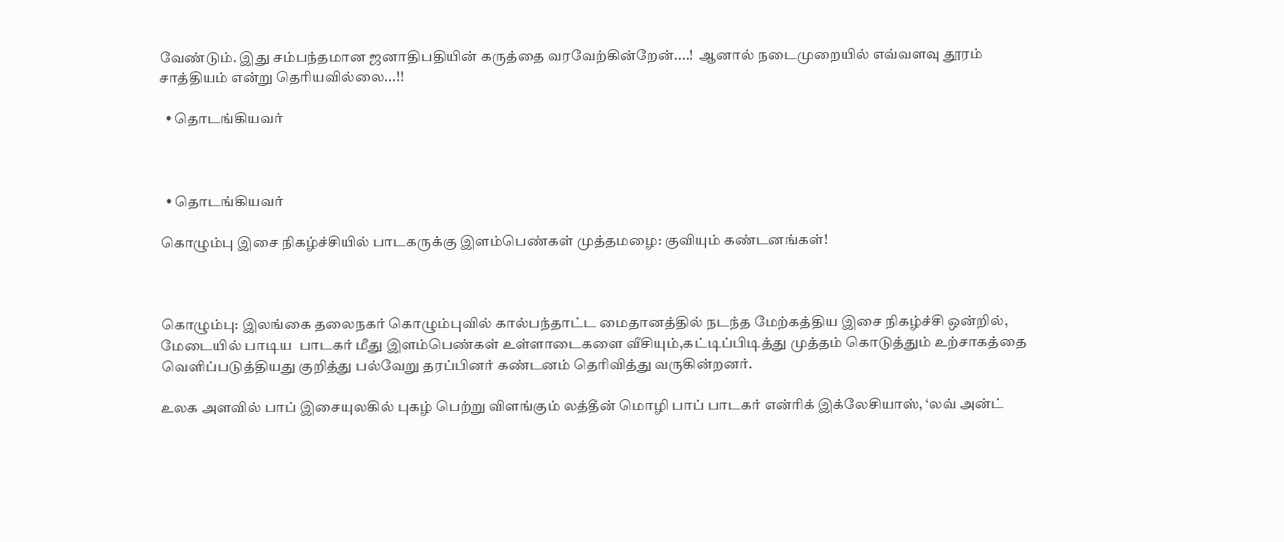வேண்டும். இது சம்பந்தமான ஜனாதிபதியின் கருத்தை வரவேற்கின்றேன்....!  ஆனால் நடைமுறையில் எவ்வளவு தூரம் சாத்தியம் என்று தெரியவில்லை...!!

  • தொடங்கியவர்



  • தொடங்கியவர்

கொழும்பு இசை நிகழ்ச்சியில் பாடகருக்கு இளம்பெண்கள் முத்தமழை: குவியும் கண்டனங்கள்!



கொழும்பு: இலங்கை தலைநகர் கொழும்புவில் கால்பந்தாட்ட மைதானத்தில் நடந்த மேற்கத்திய இசை நிகழ்ச்சி ஒன்றில், மேடையில் பாடிய  பாடகர் மீது இளம்பெண்கள் உள்ளாடைகளை வீசியும்,கட்டிப்பிடித்து முத்தம் கொடுத்தும் உற்சாகத்தை வெளிப்படுத்தியது குறித்து பல்வேறு தரப்பினர் கண்டனம் தெரிவித்து வருகின்றனர்.

உலக அளவில் பாப் இசையுலகில் புகழ் பெற்று விளங்கும் லத்தீன் மொழி பாப் பாடகர் என்ரிக் இக்லேசியாஸ், ‘லவ் அன்ட்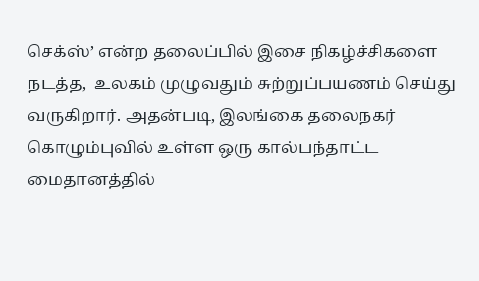செக்ஸ்’ என்ற தலைப்பில் இசை நிகழ்ச்சிகளை நடத்த,  உலகம் முழுவதும் சுற்றுப்பயணம் செய்து வருகிறார். அதன்படி, இலங்கை தலைநகர் கொழும்புவில் உள்ள ஒரு கால்பந்தாட்ட மைதானத்தில்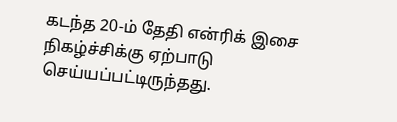கடந்த 20-ம் தேதி என்ரிக் இசை நிகழ்ச்சிக்கு ஏற்பாடு செய்யப்பட்டிருந்தது.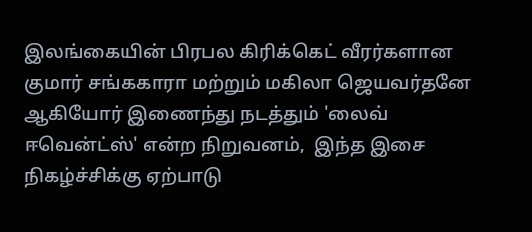இலங்கையின் பிரபல கிரிக்கெட் வீரர்களான குமார் சங்ககாரா மற்றும் மகிலா ஜெயவர்தனே ஆகியோர் இணைந்து நடத்தும் 'லைவ் ஈவென்ட்ஸ்' என்ற நிறுவனம்,  இந்த இசை நிகழ்ச்சிக்கு ஏற்பாடு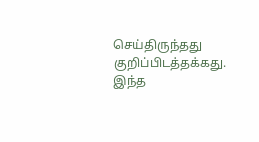செய்திருந்தது குறிப்பிடத்தக்கது. இந்த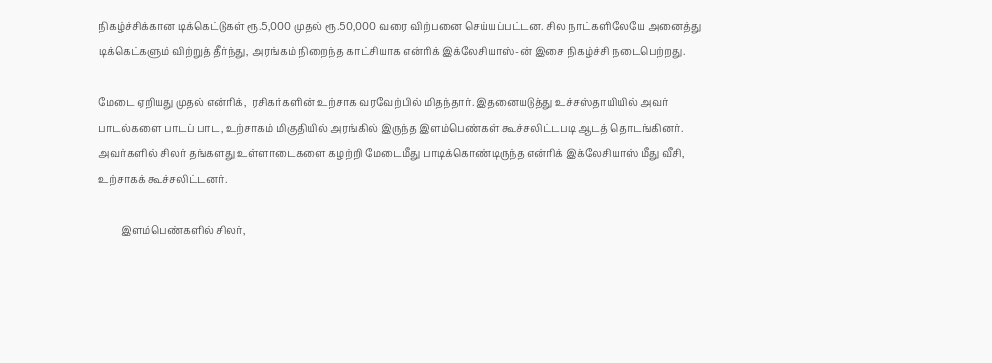நிகழ்ச்சிக்கான டிக்கெட்டுகள் ரூ.5,000 முதல் ரூ.50,000 வரை விற்பனை செய்யப்பட்டன. சில நாட்களிலேயே அனைத்து டிக்கெட்களும் விற்றுத் தீர்ந்து, அரங்கம் நிறைந்த காட்சியாக என்ரிக் இக்லேசியாஸ்-ன் இசை நிகழ்ச்சி நடைபெற்றது.

மேடை ஏறியது முதல் என்ரிக்,  ரசிகர்களின் உற்சாக வரவேற்பில் மிதந்தார். இதனையடுத்து உச்சஸ்தாயியில் அவர்  பாடல்களை பாடப் பாட, உற்சாகம் மிகுதியில் அரங்கில் இருந்த இளம்பெண்கள் கூச்சலிட்டபடி ஆடத் தொடங்கினர். அவர்களில் சிலர் தங்களது உள்ளாடைகளை கழற்றி மேடைமீது பாடிக்கொண்டிருந்த என்ரிக் இக்லேசியாஸ் மீது வீசி,  உற்சாகக் கூச்சலிட்டனர்.

         இளம்பெண்களில் சிலர்,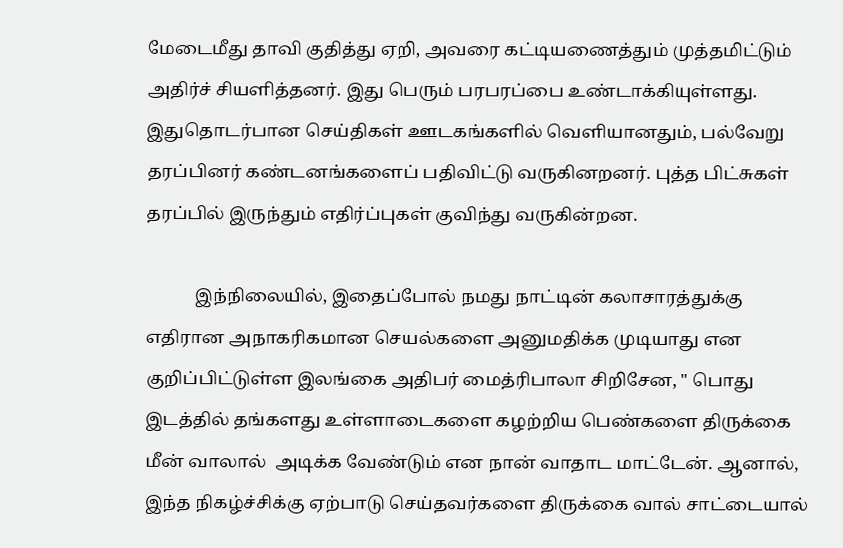மேடைமீது தாவி குதித்து ஏறி, அவரை கட்டியணைத்தும் முத்தமிட்டும் அதிர்ச் சியளித்தனர். இது பெரும் பரபரப்பை உண்டாக்கியுள்ளது. இதுதொடர்பான செய்திகள் ஊடகங்களில் வெளியானதும், பல்வேறு தரப்பினர் கண்டனங்களைப் பதிவிட்டு வருகினறனர். புத்த பிட்சுகள் தரப்பில் இருந்தும் எதிர்ப்புகள் குவிந்து வருகின்றன.

           இந்நிலையில், இதைப்போல் நமது நாட்டின் கலாசாரத்துக்கு எதிரான அநாகரிகமான செயல்களை அனுமதிக்க முடியாது என குறிப்பிட்டுள்ள இலங்கை அதிபர் மைத்ரிபாலா சிறிசேன, " பொது இடத்தில் தங்களது உள்ளாடைகளை கழற்றிய பெண்களை திருக்கை மீன் வாலால்  அடிக்க வேண்டும் என நான் வாதாட மாட்டேன். ஆனால், இந்த நிகழ்ச்சிக்கு ஏற்பாடு செய்தவர்களை திருக்கை வால் சாட்டையால்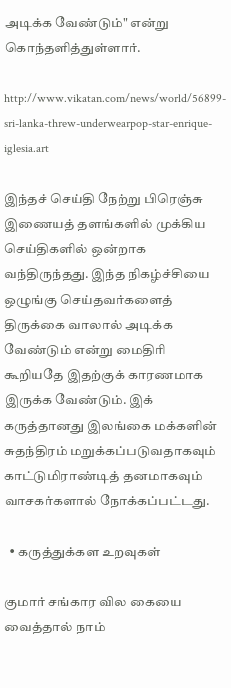அடிக்க வேண்டும்" என்று கொந்தளித்துள்ளார்.

http://www.vikatan.com/news/world/56899-sri-lanka-threw-underwearpop-star-enrique-iglesia.art

இந்தச் செய்தி நேற்று பிரெஞ்சு இணையத் தளங்களில் முக்கிய செய்திகளில் ஒன்றாக வந்திருந்தது. இந்த நிகழ்ச்சியை ஒழுங்கு செய்தவர்களைத் திருக்கை வாலால் அடிக்க வேண்டும் என்று மைதிரி கூறியதே இதற்குக் காரணமாக இருக்க வேண்டும். இக் கருத்தானது இலங்கை மக்களின் சுதந்திரம் மறுக்கப்படுவதாகவும் காட்டுமிராண்டித் தனமாகவும் வாசகர்களால் நோக்கப்பட்டது.

  • கருத்துக்கள உறவுகள்

குமார் சங்கார வில கையை வைத்தால் நாம்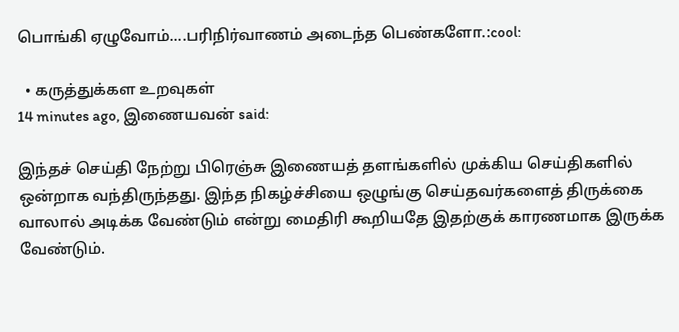பொங்கி ஏழுவோம்....பரிநிர்வாணம் அடைந்த பெண்களோ.:cool:

  • கருத்துக்கள உறவுகள்
14 minutes ago, இணையவன் said:

இந்தச் செய்தி நேற்று பிரெஞ்சு இணையத் தளங்களில் முக்கிய செய்திகளில் ஒன்றாக வந்திருந்தது. இந்த நிகழ்ச்சியை ஒழுங்கு செய்தவர்களைத் திருக்கை வாலால் அடிக்க வேண்டும் என்று மைதிரி கூறியதே இதற்குக் காரணமாக இருக்க வேண்டும்.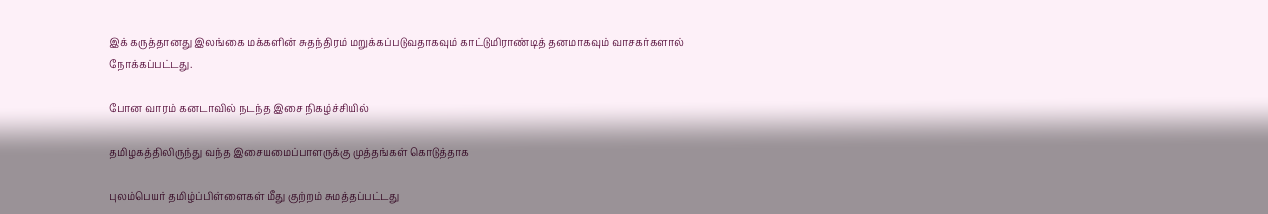இக் கருத்தானது இலங்கை மக்களின் சுதந்திரம் மறுக்கப்படுவதாகவும் காட்டுமிராண்டித் தனமாகவும் வாசகர்களால் நோக்கப்பட்டது.

போன வாரம் கனடாவில் நடந்த இசை நிகழ்ச்சியில்

தமிழகத்திலிருந்து வந்த இசையமைப்பாளருக்கு முத்தங்கள் கொடுத்தாக

புலம்பெயர் தமிழ்ப்பிள்ளைகள் மீது குற்றம் சுமத்தப்பட்டது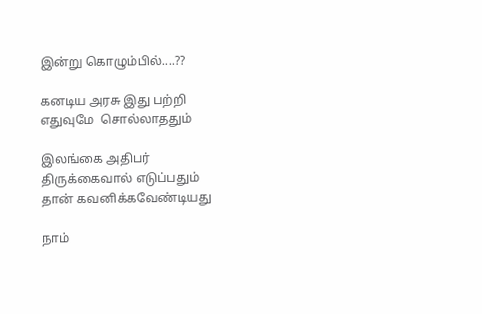இன்று கொழும்பில்....??

கனடிய அரசு இது பற்றி எதுவுமே  சொல்லாததும்

இலங்கை அதிபர் திருக்கைவால் எடுப்பதும் தான் கவனிக்கவேண்டியது

நாம்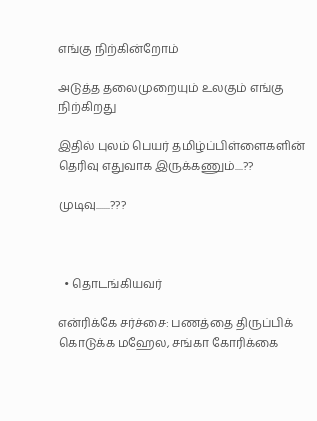எங்கு நிற்கின்றோம்

அடுத்த தலைமுறையும் உலகும் எங்கு நிற்கிறது

இதில் புலம் பெயர் தமிழ்ப்பிள்ளைகளின் தெரிவு எதுவாக இருக்கணும்....??

முடிவு.......???



  • தொடங்கியவர்

என்ரிக்கே சர்ச்சை: பணத்தை திருப்பிக் கொடுக்க மஹேல, சங்கா கோரிக்கை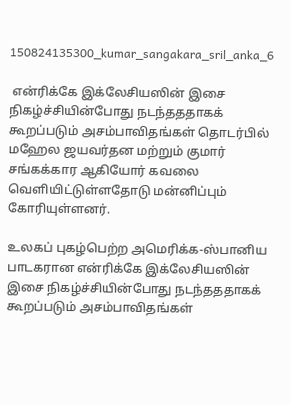150824135300_kumar_sangakara_sril_anka_6

 என்ரிக்கே இக்லேசியஸின் இசை நிகழ்ச்சியின்போது நடந்தததாகக் கூறப்படும் அசம்பாவிதங்கள் தொடர்பில் மஹேல ஜயவர்தன மற்றும் குமார் சங்கக்கார ஆகியோர் கவலை வெளியிட்டுள்ளதோடு மன்னிப்பும் கோரியுள்ளனர்.

உலகப் புகழ்பெற்ற அமெரிக்க-ஸ்பானிய பாடகரான என்ரிக்கே இக்லேசியஸின் இசை நிகழ்ச்சியின்போது நடந்தததாகக் கூறப்படும் அசம்பாவிதங்கள்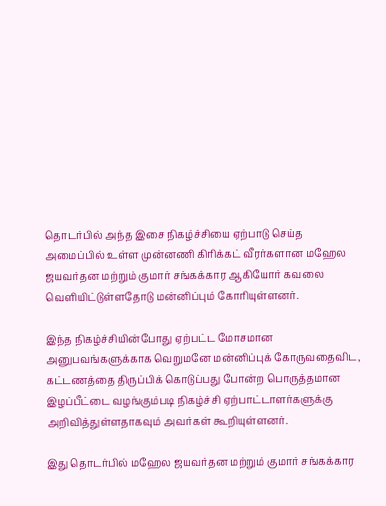தொடர்பில் அந்த இசை நிகழ்ச்சியை ஏற்பாடு செய்த அமைப்பில் உள்ள முன்னணி கிரிக்கட் வீரர்களான மஹேல ஜயவர்தன மற்றும் குமார் சங்கக்கார ஆகியோர் கவலை வெளியிட்டுள்ளதோடு மன்னிப்பும் கோரியுள்ளனர்.

இந்த நிகழ்ச்சியின்போது ஏற்பட்ட மோசமான அனுபவங்களுக்காக வெறுமனே மன்னிப்புக் கோருவதைவிட, கட்டணத்தை திருப்பிக் கொடுப்பது போன்ற பொருத்தமான இழப்பீட்டை வழங்கும்படி நிகழ்ச்சி ஏற்பாட்டாளர்களுக்கு அறிவித்துள்ளதாகவும் அவர்கள் கூறியுள்ளனர்.

இது தொடர்பில் மஹேல ஜயவர்தன மற்றும் குமார் சங்கக்கார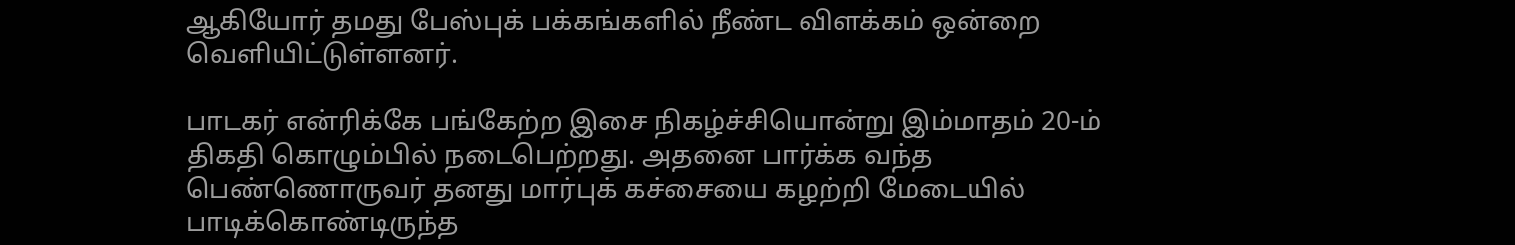ஆகியோர் தமது பேஸ்புக் பக்கங்களில் நீண்ட விளக்கம் ஒன்றை வெளியிட்டுள்ளனர்.

பாடகர் என்ரிக்கே பங்கேற்ற இசை நிகழ்ச்சியொன்று இம்மாதம் 20-ம் திகதி கொழும்பில் நடைபெற்றது. அதனை பார்க்க வந்த பெண்ணொருவர் தனது மார்புக் கச்சையை கழற்றி மேடையில் பாடிக்கொண்டிருந்த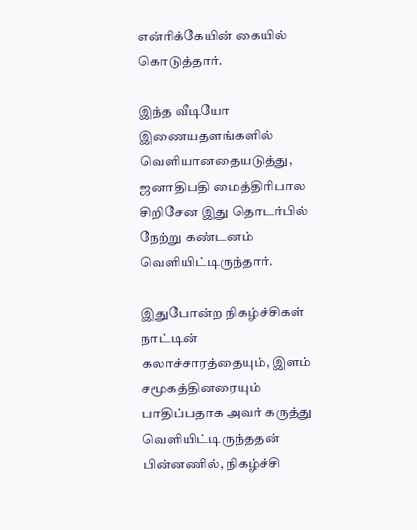என்ரிக்கேயின் கையில் கொடுத்தார்.

இந்த வீடியோ இணையதளங்களில் வெளியானதையடுத்து, ஜனாதிபதி மைத்திரிபால சிறிசேன இது தொடர்பில் நேற்று கண்டனம் வெளியிட்டிருந்தார்.

இதுபோன்ற நிகழ்ச்சிகள் நாட்டின் கலாச்சாரத்தையும், இளம் சமூகத்தினரையும் பாதிப்பதாக அவர் கருத்து வெளியிட்டிருந்ததன் பின்னணில், நிகழ்ச்சி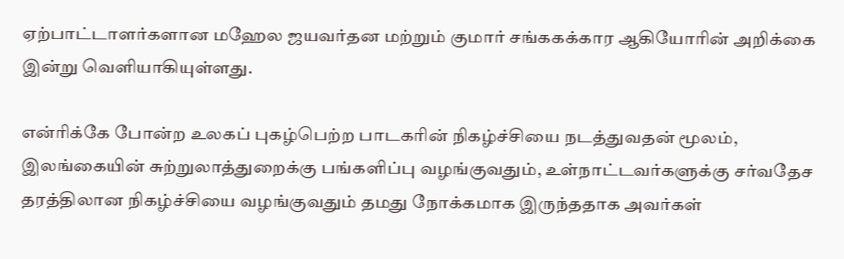ஏற்பாட்டாளர்களான மஹேல ஜயவர்தன மற்றும் குமார் சங்ககக்கார ஆகியோரின் அறிக்கை இன்று வெளியாகியுள்ளது.

என்ரிக்கே போன்ற உலகப் புகழ்பெற்ற பாடகரின் நிகழ்ச்சியை நடத்துவதன் மூலம், இலங்கையின் சுற்றுலாத்துறைக்கு பங்களிப்பு வழங்குவதும், உள்நாட்டவர்களுக்கு சர்வதேச தரத்திலான நிகழ்ச்சியை வழங்குவதும் தமது நோக்கமாக இருந்ததாக அவர்கள்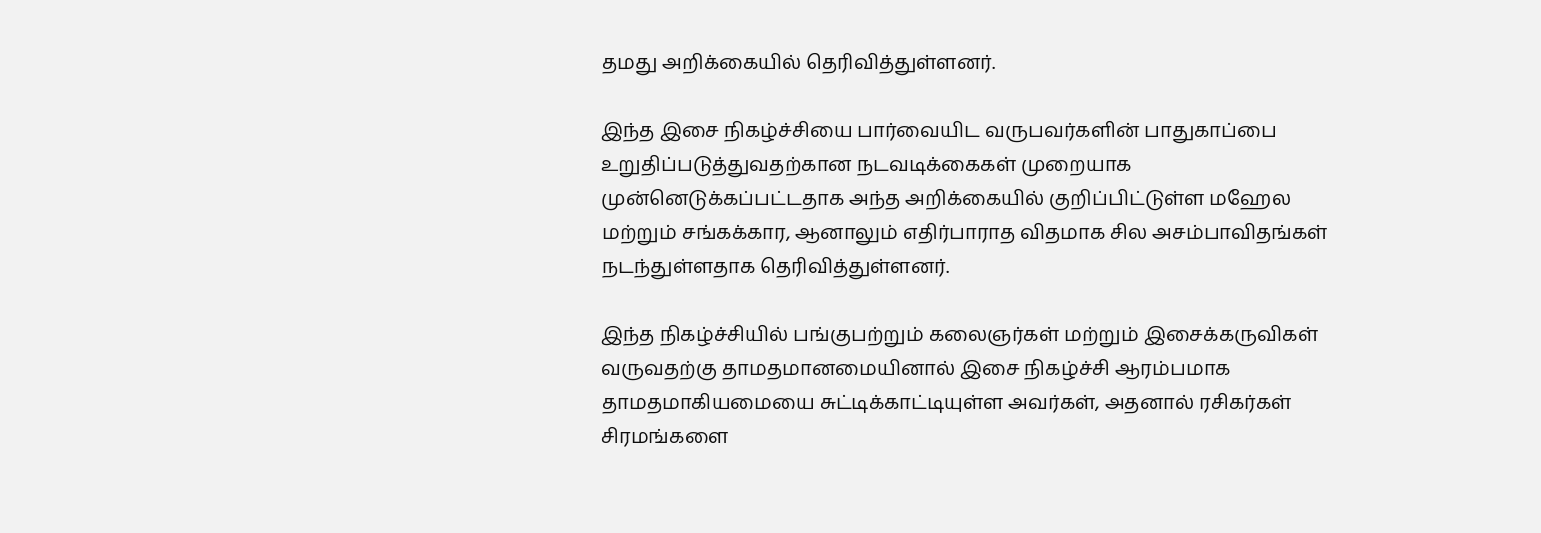தமது அறிக்கையில் தெரிவித்துள்ளனர்.

இந்த இசை நிகழ்ச்சியை பார்வையிட வருபவர்களின் பாதுகாப்பை உறுதிப்படுத்துவதற்கான நடவடிக்கைகள் முறையாக முன்னெடுக்கப்பட்டதாக அந்த அறிக்கையில் குறிப்பிட்டுள்ள மஹேல மற்றும் சங்கக்கார, ஆனாலும் எதிர்பாராத விதமாக சில அசம்பாவிதங்கள் நடந்துள்ளதாக தெரிவித்துள்ளனர்.

இந்த நிகழ்ச்சியில் பங்குபற்றும் கலைஞர்கள் மற்றும் இசைக்கருவிகள் வருவதற்கு தாமதமானமையினால் இசை நிகழ்ச்சி ஆரம்பமாக தாமதமாகியமையை சுட்டிக்காட்டியுள்ள அவர்கள், அதனால் ரசிகர்கள் சிரமங்களை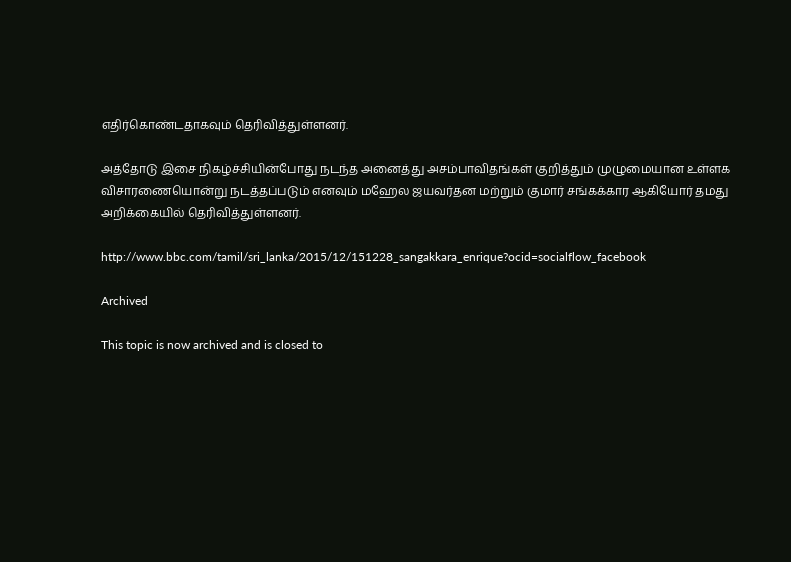எதிர்கொண்டதாகவும் தெரிவித்துள்ளனர்.

அத்தோடு இசை நிகழ்ச்சியின்போது நடந்த அனைத்து அசம்பாவிதங்கள் குறித்தும் முழுமையான உள்ளக விசாரணையொன்று நடத்தப்படும் எனவும் மஹேல ஜயவர்தன மற்றும் குமார் சங்கக்கார ஆகியோர் தமது அறிக்கையில் தெரிவித்துள்ளனர்.

http://www.bbc.com/tamil/sri_lanka/2015/12/151228_sangakkara_enrique?ocid=socialflow_facebook

Archived

This topic is now archived and is closed to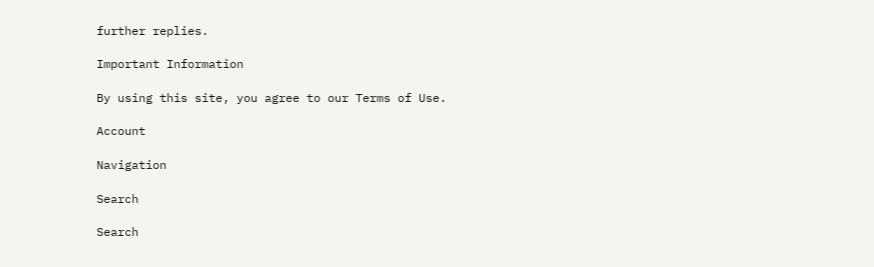further replies.

Important Information

By using this site, you agree to our Terms of Use.

Account

Navigation

Search

Search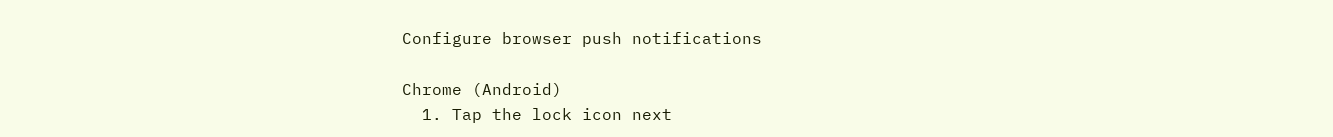Configure browser push notifications

Chrome (Android)
  1. Tap the lock icon next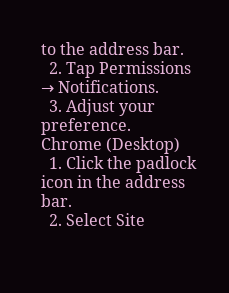to the address bar.
  2. Tap Permissions → Notifications.
  3. Adjust your preference.
Chrome (Desktop)
  1. Click the padlock icon in the address bar.
  2. Select Site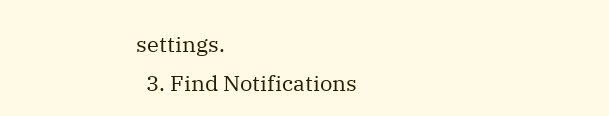settings.
  3. Find Notifications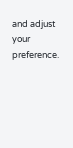and adjust your preference.